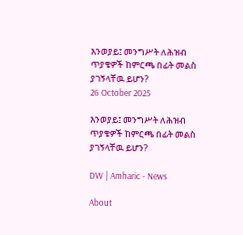እንወያይ፤ መንግሥት ለሕዝብ ጥያቄዎች ከምርጫ በፊት መልስ ያገኝላቸዉ ይሆን?
26 October 2025

እንወያይ፤ መንግሥት ለሕዝብ ጥያቄዎች ከምርጫ በፊት መልስ ያገኝላቸዉ ይሆን?

DW | Amharic - News

About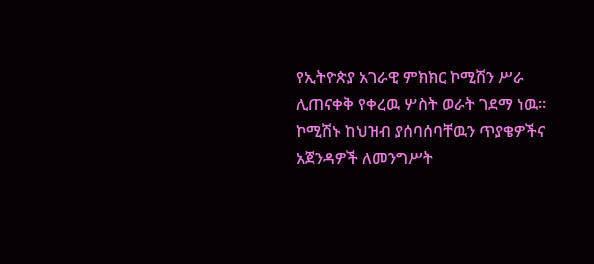የኢትዮጵያ አገራዊ ምክክር ኮሚሽን ሥራ ሊጠናቀቅ የቀረዉ ሦስት ወራት ገደማ ነዉ። ኮሚሽኑ ከህዝብ ያሰባሰባቸዉን ጥያቄዎችና አጀንዳዎች ለመንግሥት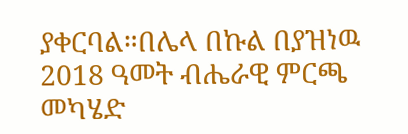ያቀርባል።በሌላ በኩል በያዝነዉ 2018 ዓመት ብሔራዊ ምርጫ መካሄድ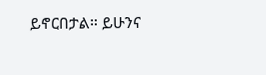ይኖርበታል። ይሁንና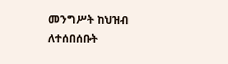መንግሥት ከህዝብ ለተሰበሰቡት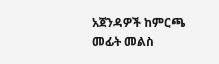አጀንዳዎች ከምርጫ መፊት መልስ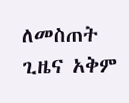ለመስጠት ጊዜና አቅም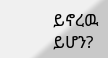ይኖረዉ ይሆን?